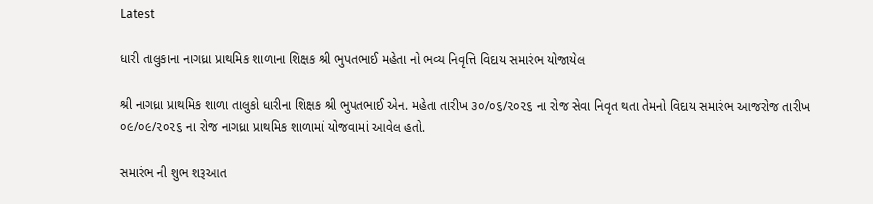Latest

ધારી તાલુકાના નાગધ્રા પ્રાથમિક શાળાના શિક્ષક શ્રી ભુપતભાઈ મહેતા નો ભવ્ય નિવૃત્તિ વિદાય સમારંભ યોજાયેલ

શ્રી નાગધ્રા પ્રાથમિક શાળા તાલુકો ધારીના શિક્ષક શ્રી ભુપતભાઈ એન. મહેતા તારીખ ૩૦/૦૬/૨૦૨૬ ના રોજ સેવા નિવૃત થતા તેમનો વિદાય સમારંભ આજરોજ તારીખ ૦૯/૦૯/૨૦૨૬ ના રોજ નાગધ્રા પ્રાથમિક શાળામાં યોજવામાં આવેલ હતો.

સમારંભ ની શુભ શરૂઆત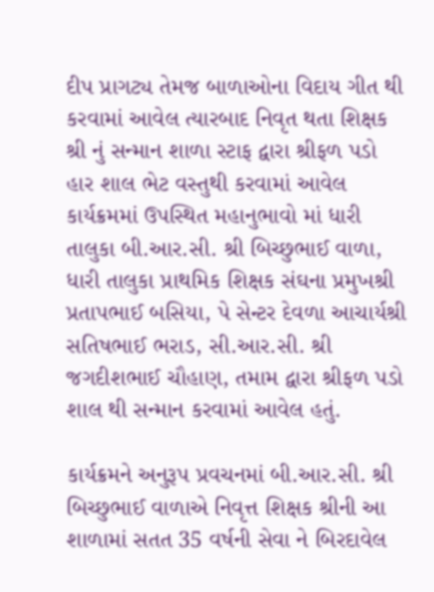દીપ પ્રાગટ્ય તેમજ બાળાઓના વિદાય ગીત થી કરવામાં આવેલ ત્યારબાદ નિવૃત થતા શિક્ષક શ્રી નું સન્માન શાળા સ્ટાફ દ્વારા શ્રીફળ પડો હાર શાલ ભેટ વસ્તુથી કરવામાં આવેલ કાર્યક્રમમાં ઉપસ્થિત મહાનુભાવો માં ધારી તાલુકા બી.આર.સી. શ્રી બિચ્છુભાઈ વાળા, ધારી તાલુકા પ્રાથમિક શિક્ષક સંઘના પ્રમુખશ્રી પ્રતાપભાઈ બસિયા, પે સેન્ટર દેવળા આચાર્યશ્રી સતિષભાઈ ભરાડ, સી.આર.સી. શ્રી જગદીશભાઈ ચૌહાણ, તમામ દ્વારા શ્રીફળ પડો શાલ થી સન્માન કરવામાં આવેલ હતું.

કાર્યક્રમને અનુરૂપ પ્રવચનમાં બી.આર.સી. શ્રી બિચ્છુભાઈ વાળાએ નિવૃત્ત શિક્ષક શ્રીની આ શાળામાં સતત 35 વર્ષની સેવા ને બિરદાવેલ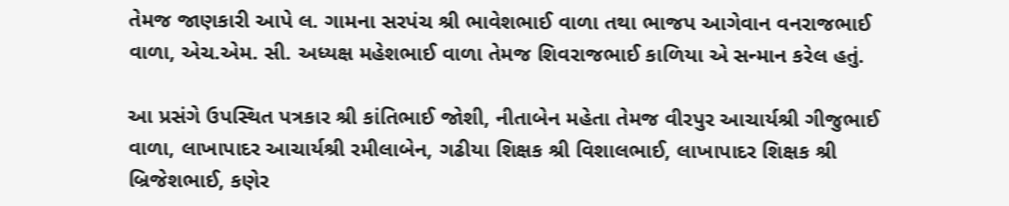તેમજ જાણકારી આપે લ. ગામના સરપંચ શ્રી ભાવેશભાઈ વાળા તથા ભાજપ આગેવાન વનરાજભાઈ વાળા, એચ.એમ. સી. અધ્યક્ષ મહેશભાઈ વાળા તેમજ શિવરાજભાઈ કાળિયા એ સન્માન કરેલ હતું.

આ પ્રસંગે ઉપસ્થિત પત્રકાર શ્રી કાંતિભાઈ જોશી, નીતાબેન મહેતા તેમજ વીરપુર આચાર્યશ્રી ગીજુભાઈ વાળા, લાખાપાદર આચાર્યશ્રી રમીલાબેન, ગઢીયા શિક્ષક શ્રી વિશાલભાઈ, લાખાપાદર શિક્ષક શ્રી બ્રિજેશભાઈ, કણેર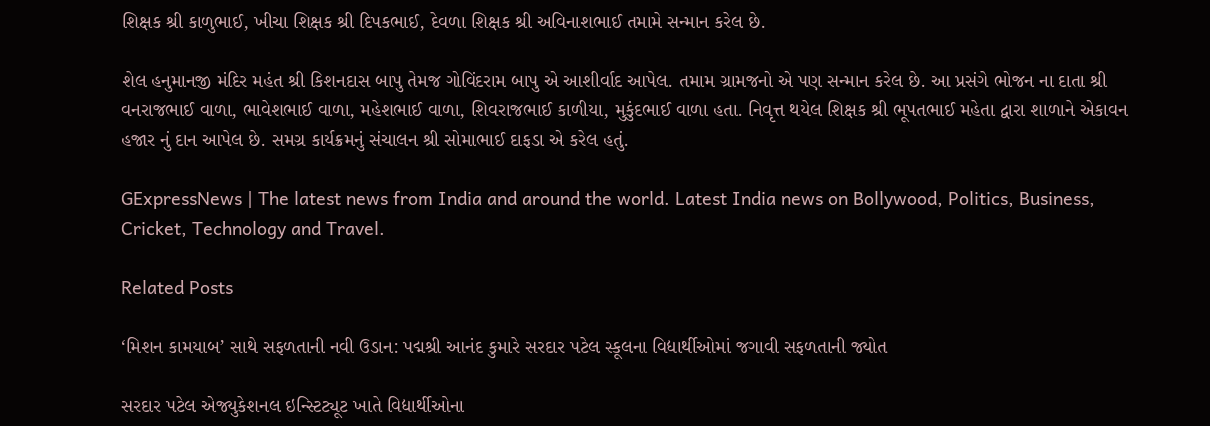શિક્ષક શ્રી કાળુભાઈ, ખીચા શિક્ષક શ્રી દિપકભાઈ, દેવળા શિક્ષક શ્રી અવિનાશભાઈ તમામે સન્માન કરેલ છે.

શેલ હનુમાનજી મંદિર મહંત શ્રી કિશનદાસ બાપુ તેમજ ગોવિંદરામ બાપુ એ આશીર્વાદ આપેલ. તમામ ગ્રામજનો એ પણ સન્માન કરેલ છે. આ પ્રસંગે ભોજન ના દાતા શ્રી વનરાજભાઈ વાળા, ભાવેશભાઈ વાળા, મહેશભાઈ વાળા, શિવરાજભાઈ કાળીયા, મુકુંદભાઈ વાળા હતા. નિવૃત્ત થયેલ શિક્ષક શ્રી ભૂપતભાઈ મહેતા દ્વારા શાળાને એકાવન હજાર નું દાન આપેલ છે. સમગ્ર કાર્યક્રમનું સંચાલન શ્રી સોમાભાઈ દાફડા એ કરેલ હતું.

GExpressNews | The latest news from India and around the world. Latest India news on Bollywood, Politics, Business, Cricket, Technology and Travel.

Related Posts

‘મિશન કામયાબ’ સાથે સફળતાની નવી ઉડાન: પદ્મશ્રી આનંદ કુમારે સરદાર પટેલ સ્કૂલના વિદ્યાર્થીઓમાં જગાવી સફળતાની જ્યોત

સરદાર પટેલ એજ્યુકેશનલ ઇન્સ્ટિટ્યૂટ ખાતે વિદ્યાર્થીઓના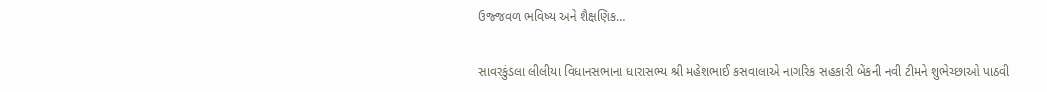ઉજ્જવળ ભવિષ્ય અને શૈક્ષણિક…

સાવરકુંડલા લીલીયા વિધાનસભાના ધારાસભ્ય શ્રી મહેશભાઈ કસવાલાએ નાગરિક સહકારી બેંકની નવી ટીમને શુભેચ્છાઓ પાઠવી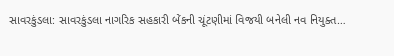સાવરકુંડલા: સાવરકુંડલા નાગરિક સહકારી બેંકની ચૂંટણીમાં વિજયી બનેલી નવ નિયુક્ત…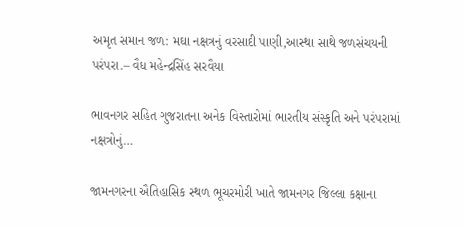અમૃત સમાન જળ: મઘા નક્ષત્રનું વરસાદી પાણી,આસ્થા સાથે જળસંચયની પરંપરા.– વૈધ મહેન્દ્રસિંહ સરવૈયા

ભાવનગર સહિત ગુજરાતના અનેક વિસ્તારોમાં ભારતીય સંસ્કૃતિ અને પરંપરામાં નક્ષત્રોનું…

જામનગરના ઐતિહાસિક સ્થળ ભૂચરમોરી ખાતે જામનગર જિલ્લા કક્ષાના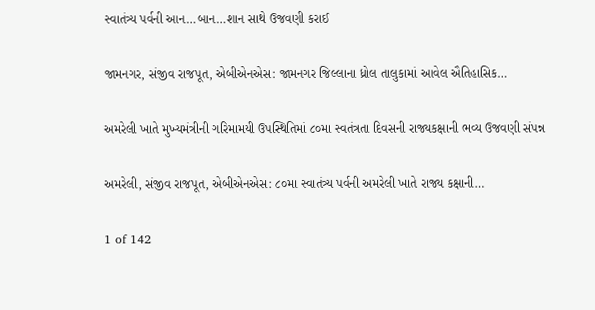સ્વાતંત્ર્ય પર્વની આન…બાન…શાન સાથે ઉજવણી કરાઈ

જામનગર, સંજીવ રાજપૂત, એબીએનએસ: જામનગર જિલ્લાના ધ્રોલ તાલુકામાં આવેલ ઐતિહાસિક…

અમરેલી ખાતે મુખ્યમંત્રીની ગરિમામયી ઉપસ્થિતિમાં ૮૦મા સ્વતંત્રતા દિવસની રાજ્યકક્ષાની ભવ્ય ઉજવણી સંપન્ન

અમરેલી, સંજીવ રાજપૂત, એબીએનએસ: ૮૦મા સ્વાતંત્ર્ય પર્વની અમરેલી ખાતે રાજ્ય કક્ષાની…

1 of 142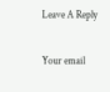Leave A Reply

Your email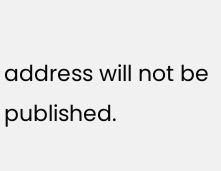address will not be published.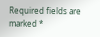Required fields are marked *